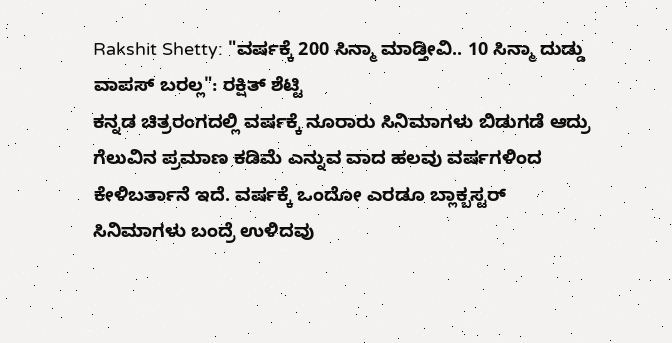Rakshit Shetty: "ವರ್ಷಕ್ಕೆ 200 ಸಿನ್ಮಾ ಮಾಡ್ತೀವಿ.. 10 ಸಿನ್ಮಾ ದುಡ್ಡು ವಾಪಸ್ ಬರಲ್ಲ": ರಕ್ಷಿತ್ ಶೆಟ್ಟಿ
ಕನ್ನಡ ಚಿತ್ರರಂಗದಲ್ಲಿ ವರ್ಷಕ್ಕೆ ನೂರಾರು ಸಿನಿಮಾಗಳು ಬಿಡುಗಡೆ ಆದ್ರು ಗೆಲುವಿನ ಪ್ರಮಾಣ ಕಡಿಮೆ ಎನ್ನುವ ವಾದ ಹಲವು ವರ್ಷಗಳಿಂದ ಕೇಳಿಬರ್ತಾನೆ ಇದೆ. ವರ್ಷಕ್ಕೆ ಒಂದೋ ಎರಡೂ ಬ್ಲಾಕ್ಬಸ್ಟರ್ ಸಿನಿಮಾಗಳು ಬಂದ್ರೆ ಉಳಿದವು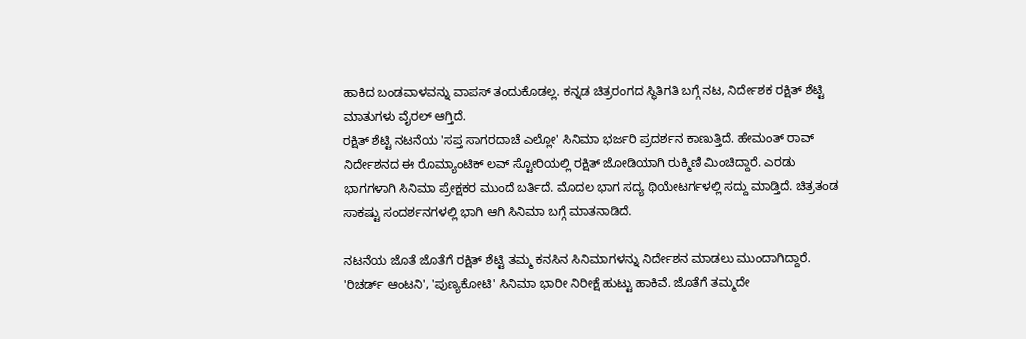ಹಾಕಿದ ಬಂಡವಾಳವನ್ನು ವಾಪಸ್ ತಂದುಕೊಡಲ್ಲ. ಕನ್ನಡ ಚಿತ್ರರಂಗದ ಸ್ಥಿತಿಗತಿ ಬಗ್ಗೆ ನಟ, ನಿರ್ದೇಶಕ ರಕ್ಷಿತ್ ಶೆಟ್ಟಿ ಮಾತುಗಳು ವೈರಲ್ ಆಗ್ತಿದೆ.
ರಕ್ಷಿತ್ ಶೆಟ್ಟಿ ನಟನೆಯ 'ಸಪ್ತ ಸಾಗರದಾಚೆ ಎಲ್ಲೋ' ಸಿನಿಮಾ ಭರ್ಜರಿ ಪ್ರದರ್ಶನ ಕಾಣುತ್ತಿದೆ. ಹೇಮಂತ್ ರಾವ್ ನಿರ್ದೇಶನದ ಈ ರೊಮ್ಯಾಂಟಿಕ್ ಲವ್ ಸ್ಟೋರಿಯಲ್ಲಿ ರಕ್ಷಿತ್ ಜೋಡಿಯಾಗಿ ರುಕ್ಮಿಣಿ ಮಿಂಚಿದ್ದಾರೆ. ಎರಡು ಭಾಗಗಳಾಗಿ ಸಿನಿಮಾ ಪ್ರೇಕ್ಷಕರ ಮುಂದೆ ಬರ್ತಿದೆ. ಮೊದಲ ಭಾಗ ಸದ್ಯ ಥಿಯೇಟರ್ಗಳಲ್ಲಿ ಸದ್ದು ಮಾಡ್ತಿದೆ. ಚಿತ್ರತಂಡ ಸಾಕಷ್ಟು ಸಂದರ್ಶನಗಳಲ್ಲಿ ಭಾಗಿ ಆಗಿ ಸಿನಿಮಾ ಬಗ್ಗೆ ಮಾತನಾಡಿದೆ.

ನಟನೆಯ ಜೊತೆ ಜೊತೆಗೆ ರಕ್ಷಿತ್ ಶೆಟ್ಟಿ ತಮ್ಮ ಕನಸಿನ ಸಿನಿಮಾಗಳನ್ನು ನಿರ್ದೇಶನ ಮಾಡಲು ಮುಂದಾಗಿದ್ದಾರೆ. 'ರಿಚರ್ಡ್ ಆಂಟನಿ', 'ಪುಣ್ಯಕೋಟಿ' ಸಿನಿಮಾ ಭಾರೀ ನಿರೀಕ್ಷೆ ಹುಟ್ಟು ಹಾಕಿವೆ. ಜೊತೆಗೆ ತಮ್ಮದೇ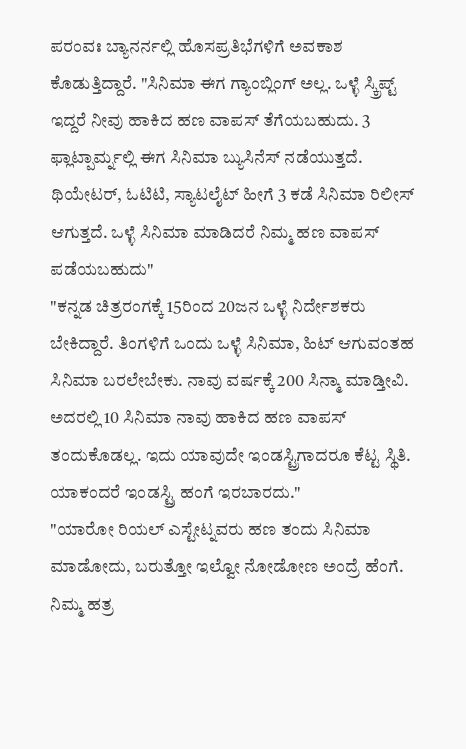ಪರಂವಃ ಬ್ಯಾನರ್ನಲ್ಲಿ ಹೊಸಪ್ರತಿಭೆಗಳಿಗೆ ಅವಕಾಶ ಕೊಡುತ್ತಿದ್ದಾರೆ. "ಸಿನಿಮಾ ಈಗ ಗ್ಯಾಂಬ್ಲಿಂಗ್ ಅಲ್ಲ. ಒಳ್ಳೆ ಸ್ಕ್ರಿಪ್ಟ್ ಇದ್ದರೆ ನೀವು ಹಾಕಿದ ಹಣ ವಾಪಸ್ ತೆಗೆಯಬಹುದು. 3 ಫ್ಲಾಟ್ಪಾರ್ಮ್ನಲ್ಲಿ ಈಗ ಸಿನಿಮಾ ಬ್ಯುಸಿನೆಸ್ ನಡೆಯುತ್ತದೆ. ಥಿಯೇಟರ್, ಓಟಿಟಿ, ಸ್ಯಾಟಲೈಟ್ ಹೀಗೆ 3 ಕಡೆ ಸಿನಿಮಾ ರಿಲೀಸ್ ಆಗುತ್ತದೆ. ಒಳ್ಳೆ ಸಿನಿಮಾ ಮಾಡಿದರೆ ನಿಮ್ಮ ಹಣ ವಾಪಸ್ ಪಡೆಯಬಹುದು"
"ಕನ್ನಡ ಚಿತ್ರರಂಗಕ್ಕೆ 15ರಿಂದ 20ಜನ ಒಳ್ಳೆ ನಿರ್ದೇಶಕರು ಬೇಕಿದ್ದಾರೆ. ತಿಂಗಳಿಗೆ ಒಂದು ಒಳ್ಳೆ ಸಿನಿಮಾ, ಹಿಟ್ ಆಗುವಂತಹ ಸಿನಿಮಾ ಬರಲೇಬೇಕು. ನಾವು ವರ್ಷಕ್ಕೆ 200 ಸಿನ್ಮಾ ಮಾಡ್ತೀವಿ. ಅದರಲ್ಲಿ 10 ಸಿನಿಮಾ ನಾವು ಹಾಕಿದ ಹಣ ವಾಪಸ್ ತಂದುಕೊಡಲ್ಲ. ಇದು ಯಾವುದೇ ಇಂಡಸ್ಟ್ರಿಗಾದರೂ ಕೆಟ್ಟ ಸ್ಥಿತಿ. ಯಾಕಂದರೆ ಇಂಡಸ್ಟ್ರಿ ಹಂಗೆ ಇರಬಾರದು."
"ಯಾರೋ ರಿಯಲ್ ಎಸ್ಟೇಟ್ನವರು ಹಣ ತಂದು ಸಿನಿಮಾ ಮಾಡೋದು, ಬರುತ್ತೋ ಇಲ್ವೋ ನೋಡೋಣ ಅಂದ್ರೆ ಹೆಂಗೆ. ನಿಮ್ಮ ಹತ್ರ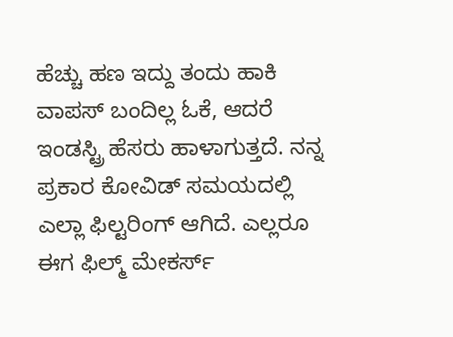ಹೆಚ್ಚು ಹಣ ಇದ್ದು ತಂದು ಹಾಕಿ ವಾಪಸ್ ಬಂದಿಲ್ಲ ಓಕೆ, ಆದರೆ ಇಂಡಸ್ಟ್ರಿ ಹೆಸರು ಹಾಳಾಗುತ್ತದೆ. ನನ್ನ ಪ್ರಕಾರ ಕೋವಿಡ್ ಸಮಯದಲ್ಲಿ ಎಲ್ಲಾ ಫಿಲ್ಟರಿಂಗ್ ಆಗಿದೆ. ಎಲ್ಲರೂ ಈಗ ಫಿಲ್ಮ್ ಮೇಕರ್ಸ್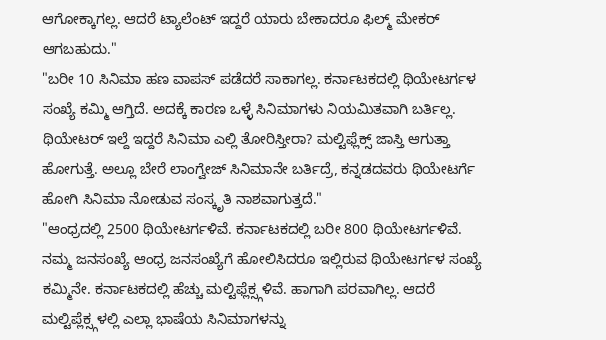ಆಗೋಕ್ಕಾಗಲ್ಲ. ಆದರೆ ಟ್ಯಾಲೆಂಟ್ ಇದ್ದರೆ ಯಾರು ಬೇಕಾದರೂ ಫಿಲ್ಮ್ ಮೇಕರ್ ಆಗಬಹುದು."
"ಬರೀ 10 ಸಿನಿಮಾ ಹಣ ವಾಪಸ್ ಪಡೆದರೆ ಸಾಕಾಗಲ್ಲ. ಕರ್ನಾಟಕದಲ್ಲಿ ಥಿಯೇಟರ್ಗಳ ಸಂಖ್ಯೆ ಕಮ್ಮಿ ಆಗ್ತಿದೆ. ಅದಕ್ಕೆ ಕಾರಣ ಒಳ್ಳೆ ಸಿನಿಮಾಗಳು ನಿಯಮಿತವಾಗಿ ಬರ್ತಿಲ್ಲ. ಥಿಯೇಟರ್ ಇಲ್ದೆ ಇದ್ದರೆ ಸಿನಿಮಾ ಎಲ್ಲಿ ತೋರಿಸ್ತೀರಾ? ಮಲ್ಟಿಫ್ಲೆಕ್ಸ್ ಜಾಸ್ತಿ ಆಗುತ್ತಾ ಹೋಗುತ್ತೆ. ಅಲ್ಲೂ ಬೇರೆ ಲಾಂಗ್ವೇಜ್ ಸಿನಿಮಾನೇ ಬರ್ತಿದ್ರೆ, ಕನ್ನಡದವರು ಥಿಯೇಟರ್ಗೆ ಹೋಗಿ ಸಿನಿಮಾ ನೋಡುವ ಸಂಸ್ಕೃತಿ ನಾಶವಾಗುತ್ತದೆ."
"ಆಂಧ್ರದಲ್ಲಿ 2500 ಥಿಯೇಟರ್ಗಳಿವೆ. ಕರ್ನಾಟಕದಲ್ಲಿ ಬರೀ 800 ಥಿಯೇಟರ್ಗಳಿವೆ. ನಮ್ಮ ಜನಸಂಖ್ಯೆ ಆಂಧ್ರ ಜನಸಂಖ್ಯೆಗೆ ಹೋಲಿಸಿದರೂ ಇಲ್ಲಿರುವ ಥಿಯೇಟರ್ಗಳ ಸಂಖ್ಯೆ ಕಮ್ಮಿನೇ. ಕರ್ನಾಟಕದಲ್ಲಿ ಹೆಚ್ಚು ಮಲ್ಟಿಫ್ಲೆಕ್ಸ್ಗಳಿವೆ. ಹಾಗಾಗಿ ಪರವಾಗಿಲ್ಲ. ಆದರೆ ಮಲ್ಟಿಪ್ಲೆಕ್ಸ್ಗಳಲ್ಲಿ ಎಲ್ಲಾ ಭಾಷೆಯ ಸಿನಿಮಾಗಳನ್ನು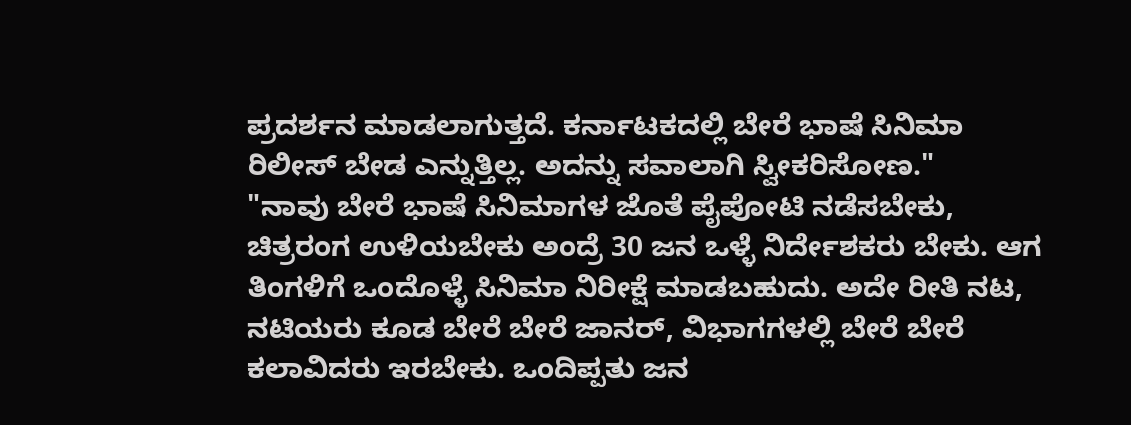ಪ್ರದರ್ಶನ ಮಾಡಲಾಗುತ್ತದೆ. ಕರ್ನಾಟಕದಲ್ಲಿ ಬೇರೆ ಭಾಷೆ ಸಿನಿಮಾ ರಿಲೀಸ್ ಬೇಡ ಎನ್ನುತ್ತಿಲ್ಲ. ಅದನ್ನು ಸವಾಲಾಗಿ ಸ್ವೀಕರಿಸೋಣ."
"ನಾವು ಬೇರೆ ಭಾಷೆ ಸಿನಿಮಾಗಳ ಜೊತೆ ಪೈಪೋಟಿ ನಡೆಸಬೇಕು, ಚಿತ್ರರಂಗ ಉಳಿಯಬೇಕು ಅಂದ್ರೆ 30 ಜನ ಒಳ್ಳೆ ನಿರ್ದೇಶಕರು ಬೇಕು. ಆಗ ತಿಂಗಳಿಗೆ ಒಂದೊಳ್ಳೆ ಸಿನಿಮಾ ನಿರೀಕ್ಷೆ ಮಾಡಬಹುದು. ಅದೇ ರೀತಿ ನಟ, ನಟಿಯರು ಕೂಡ ಬೇರೆ ಬೇರೆ ಜಾನರ್, ವಿಭಾಗಗಳಲ್ಲಿ ಬೇರೆ ಬೇರೆ ಕಲಾವಿದರು ಇರಬೇಕು. ಒಂದಿಪ್ಪತು ಜನ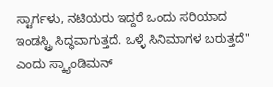ಸ್ಟಾರ್ಗಳು, ನಟಿಯರು ಇದ್ದರೆ ಒಂದು ಸರಿಯಾದ ಇಂಡಸ್ಟ್ರಿ ಸಿದ್ಧವಾಗುತ್ತದೆ. ಒಳ್ಳೆ ಸಿನಿಮಾಗಳ ಬರುತ್ತದೆ" ಎಂದು ಸ್ಕ್ಯಾಂಡಿಮನ್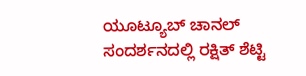ಯೂಟ್ಯೂಬ್ ಚಾನಲ್ ಸಂದರ್ಶನದಲ್ಲಿ ರಕ್ಷಿತ್ ಶೆಟ್ಟಿ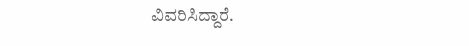ವಿವರಿಸಿದ್ದಾರೆ.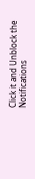Click it and Unblock the Notifications